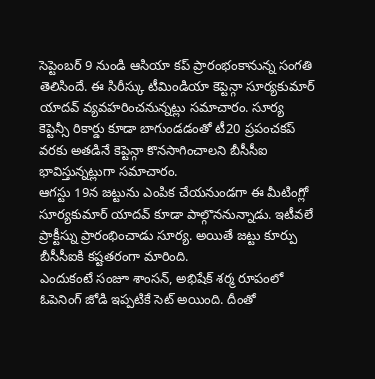సెప్టెంబర్ 9 నుండి ఆసియా కప్ ప్రారంభంకానున్న సంగతి తెలిసిందే. ఈ సిరీస్కు టీమిండియా కెప్టెన్గా సూర్యకుమార్ యాదవ్ వ్యవహరించనున్నట్లు సమాచారం. సూర్య కెప్టెన్సీ రికార్డు కూడా బాగుండడంతో టీ20 ప్రపంచకప్ వరకు అతడినే కెప్టెన్గా కొనసాగించాలని బీసీసీఐ భావిస్తున్నట్లుగా సమాచారం.
ఆగస్టు 19న జట్టును ఎంపిక చేయనుండగా ఈ మీటింగ్లో సూర్యకుమార్ యాదవ్ కూడా పాల్గొననున్నాడు. ఇటీవలే ప్రాక్టీస్ను ప్రారంభించాడు సూర్య. అయితే జట్టు కూర్పు బీసీసీఐకి కష్టతరంగా మారింది.
ఎందుకంటే సంజూ శాంసన్, అభిషేక్ శర్మ రూపంలో ఓపెనింగ్ జోడి ఇప్పటికే సెట్ అయింది. దీంతో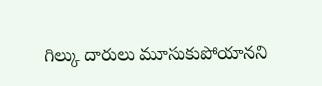గిల్కు దారులు మూసుకుపోయానని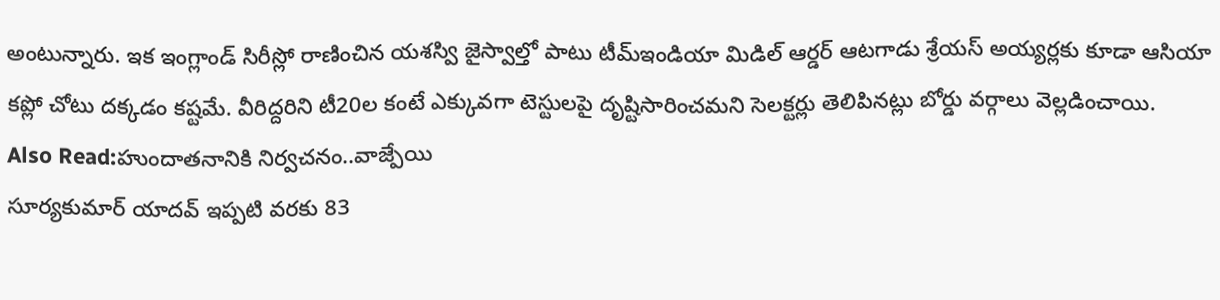అంటున్నారు. ఇక ఇంగ్లాండ్ సిరీస్లో రాణించిన యశస్వి జైస్వాల్తో పాటు టీమ్ఇండియా మిడిల్ ఆర్డర్ ఆటగాడు శ్రేయస్ అయ్యర్లకు కూడా ఆసియా కప్లో చోటు దక్కడం కష్టమే. వీరిద్దరిని టీ20ల కంటే ఎక్కువగా టెస్టులపై దృష్టిసారించమని సెలక్టర్లు తెలిపినట్లు బోర్డు వర్గాలు వెల్లడించాయి.
Also Read:హుందాతనానికి నిర్వచనం..వాజ్పేయి
సూర్యకుమార్ యాదవ్ ఇప్పటి వరకు 83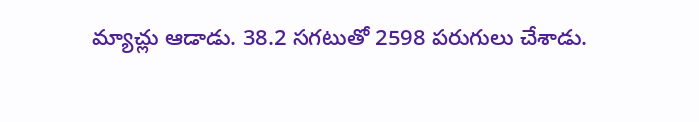మ్యాచ్లు ఆడాడు. 38.2 సగటుతో 2598 పరుగులు చేశాడు.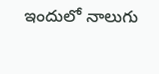ఇందులో నాలుగు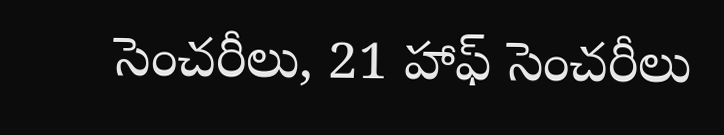సెంచరీలు, 21 హాఫ్ సెంచరీలు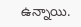ఉన్నాయి.